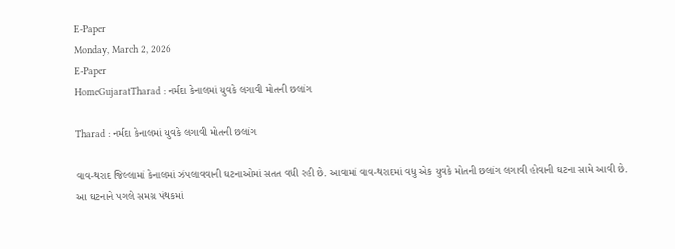E-Paper
Monday, March 2, 2026
E-Paper
HomeGujaratTharad : નર્મદા કેનાલમાં યુવકે લગાવી મોતની છલાંગ

Tharad : નર્મદા કેનાલમાં યુવકે લગાવી મોતની છલાંગ

વાવ-થરાદ જિલ્લામાં કેનાલમાં ઝંપલાવવાની ઘટનાઓમાં સતત વધી રહી છે. આવામાં વાવ-થરાદમાં વધુ એક યુવકે મોતની છલાંગ લગાવી હોવાની ઘટના સામે આવી છે. આ ઘટનાને પગલે સમગ્ર પંથકમાં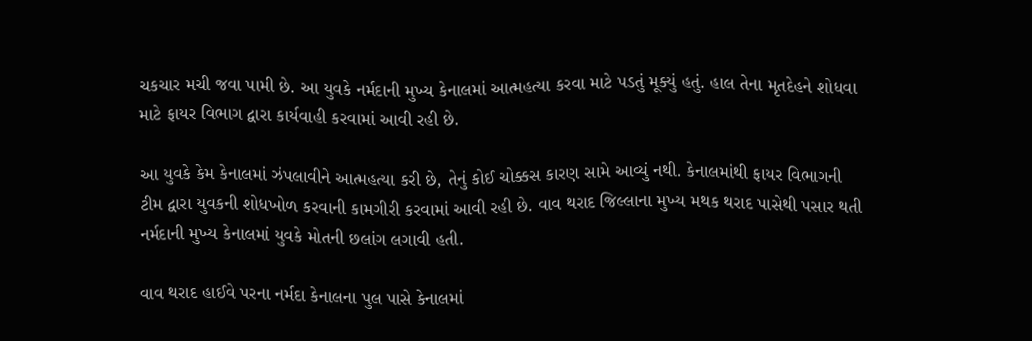ચકચાર મચી જવા પામી છે. આ યુવકે નર્મદાની મુખ્ય કેનાલમાં આત્મહત્યા કરવા માટે પડતું મૂક્યું હતું. હાલ તેના મૃતદેહને શોધવા માટે ફાયર વિભાગ દ્વારા કાર્યવાહી કરવામાં આવી રહી છે.

આ યુવકે કેમ કેનાલમાં ઝંપલાવીને આત્મહત્યા કરી છે, તેનું કોઈ ચોક્કસ કારણ સામે આવ્યું નથી. કેનાલમાંથી ફાયર વિભાગની ટીમ દ્વારા યુવકની શોધખોળ કરવાની કામગીરી કરવામાં આવી રહી છે. વાવ થરાદ જિલ્લાના મુખ્ય મથક થરાદ પાસેથી પસાર થતી નર્મદાની મુખ્ય કેનાલમાં યુવકે મોતની છલાંગ લગાવી હતી.

વાવ થરાદ હાઈવે પરના નર્મદા કેનાલના પુલ પાસે કેનાલમાં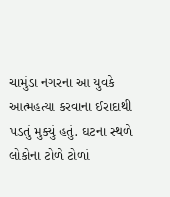ચામુંડા નગરના આ યુવકે આત્મહત્યા કરવાના ઈરાદાથી પડતું મુક્યું હતું. ઘટના સ્થળે લોકોના ટોળે ટોળાં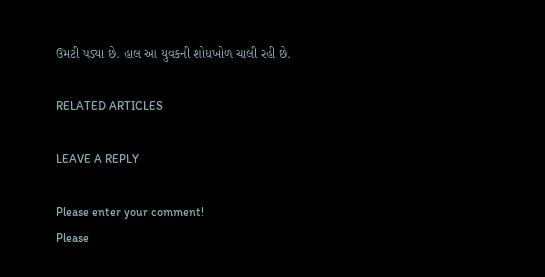ઉમટી પડ્યા છે. હાલ આ યુવકની શોધખોળ ચાલી રહી છે.

RELATED ARTICLES

LEAVE A REPLY

Please enter your comment!
Please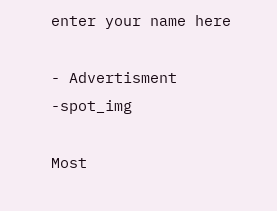enter your name here

- Advertisment -spot_img

Most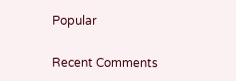Popular

Recent Comments